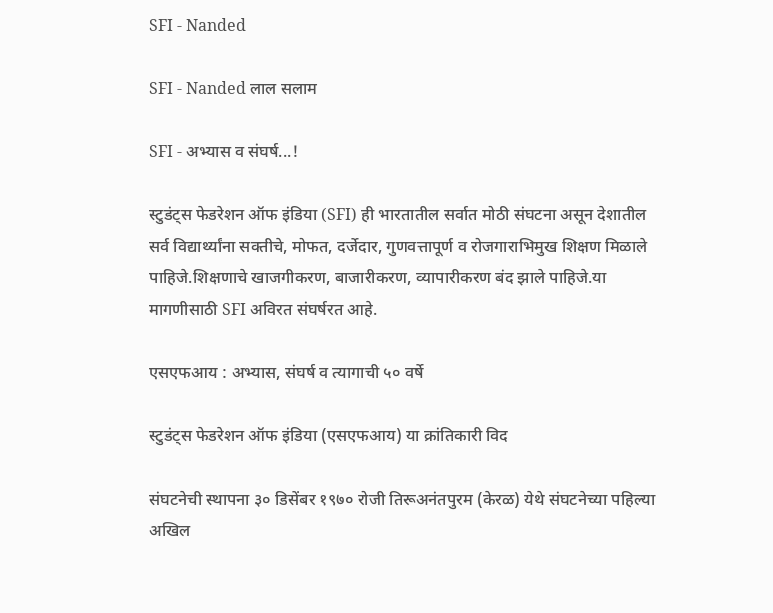SFI - Nanded

SFI - Nanded लाल सलाम

SFI - अभ्यास व संघर्ष...!

स्टुडंट्‌स फेडरेशन ऑफ इंडिया (SFI) ही भारतातील सर्वात मोठी संघटना असून देशातील सर्व विद्यार्थ्यांना सक्तीचे, मोफत, दर्जेदार, गुणवत्तापूर्ण व रोजगाराभिमुख शिक्षण मिळाले पाहिजे.शिक्षणाचे खाजगीकरण, बाजारीकरण, व्यापारीकरण बंद झाले पाहिजे.या मागणीसाठी SFI अविरत संघर्षरत आहे.

एसएफआय : अभ्यास, संघर्ष व त्यागाची ५० वर्षे

स्टुडंट्‌स फेडरेशन ऑफ इंडिया (एसएफआय) या क्रांतिकारी विद

संघटनेची स्थापना ३० डिसेंबर १९७० रोजी तिरूअनंतपुरम (केरळ) येथे संघटनेच्या पहिल्या अखिल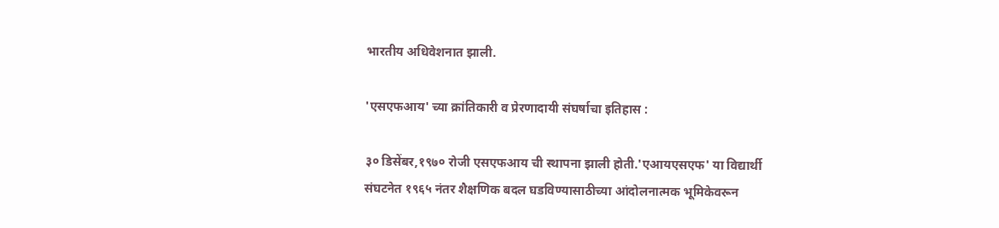भारतीय अधिवेशनात झाली.

'एसएफआय' च्या क्रांतिकारी व प्रेरणादायी संघर्षाचा इतिहास :

३० डिसेंबर,१९७० रोजी एसएफआय ची स्थापना झाली होती.'एआयएसएफ' या विद्यार्थी संघटनेत १९६५ नंतर शैक्षणिक बदल घडविण्यासाठीच्या आंदोलनात्मक भूमिकेवरून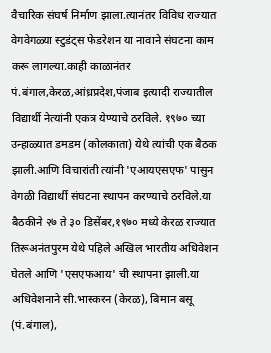वैचारिक संघर्ष निर्माण झाला.त्यानंतर विविध राज्यात वेगवेगळ्या स्टुडंट्‌स फेडरेशन या नावाने संघटना काम करू लागल्या.काही काळानंतर पं.बंगाल,केरळ,आंध्रप्रदेश,पंजाब इत्यादी राज्यातील विद्यार्थी नेत्यांनी एकत्र येण्याचे ठरविले. १९७० च्या उन्हाळ्यात डमडम (कोलकाता) येथे त्यांची एक बैठक झाली.आणि विचारांती त्यांनी 'एआयएसएफ' पासुन वेगळी विद्यार्थी संघटना स्थापन करण्याचे ठरविले.या बैठकीने २७ ते ३० डिसेंबर,१९७० मध्ये केरळ राज्यात तिरूअनंतपुरम येथे पहिले अखिल भारतीय अधिवेशन घेतले आणि 'एसएफआय' ची स्थापना झाली.या अधिवेशनाने सी.भास्करन (केरळ), बिमान बसू (पं.बंगाल),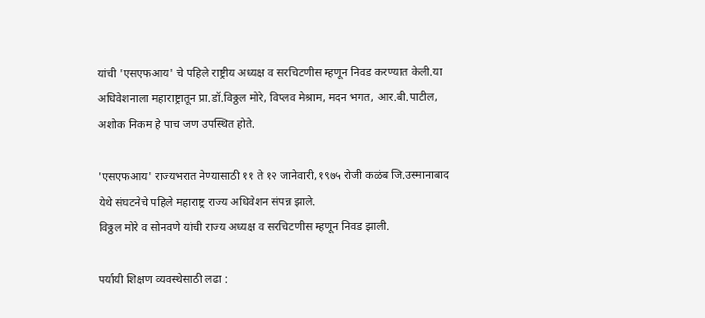यांची 'एसएफआय' चे पहिले राष्ट्रीय अध्यक्ष व सरचिटणीस म्हणून निवड करण्यात केली.या अधिवेशनाला महाराष्ट्रातून प्रा.डॉ.विठ्ठल मोरे, विप्लव मेश्राम, मदन भगत, आर.बी.पाटील, अशोक निकम हे पाच जण उपस्थित होते.

'एसएफआय' राज्यभरात नेण्यासाठी ११ ते १२ जानेवारी,१९७५ रोजी कळंब जि.उस्मानाबाद येथे संघटनेचे पहिले महाराष्ट्र राज्य अधिवेशन संपन्न झाले.
विठ्ठल मोरे व सोनवणे यांची राज्य अध्यक्ष व सरचिटणीस म्हणून निवड झाली.

पर्यायी शिक्षण व्यवस्थेसाठी लढा :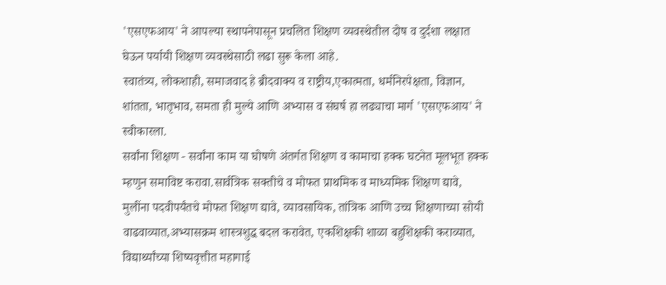'एसएफआय' ने आपल्या स्थापनेपासून प्रचलित शिक्षण व्यवस्थेतील दोष व दुर्दशा लक्षात घेऊन पर्यायी शिक्षण व्यवस्थेसाठी लढा सुरू केला आहे.
स्वातंत्र्य, लोकशाही, समाजवाद हे ब्रीदवाक्य व राष्ट्रीय,एकात्मता, धर्मनिरपेक्षता, विज्ञान, शांतता, भातृभाव, समता ही मुल्ये आणि अभ्यास व संघर्ष हा लढ्याचा मार्ग 'एसएफआय' ने स्वीकारला.
सर्वांना शिक्षण - सर्वांना काम या घोषणे अंतर्गत शिक्षण व कामाचा हक्क घटनेत मूलभूत हक्क म्हणुन समाविष्ट करावा.सार्वत्रिक सक्तीचे व मोफत प्राथमिक व माध्यमिक शिक्षण द्यावे, मुलींना पदवीपर्यंतचे मोफत शिक्षण द्यावे, व्यावसायिक, तांत्रिक आणि उच्च शिक्षणाच्या सोयी वाढवाव्यात,अभ्यासक्रम शास्त्रशुद्ध बदल करावेत, एकशिक्षकी शाळा बहुशिक्षकी कराव्यात, विद्यार्थ्यांच्या शिष्यवृत्तीत महागाई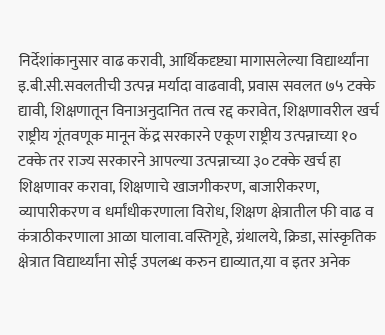निर्देशांकानुसार वाढ करावी, आर्थिकदृष्ट्या मागासलेल्या विद्यार्थ्यांना इ.बी.सी.सवलतीची उत्पन्न मर्यादा वाढवावी, प्रवास सवलत ७५ टक्के द्यावी, शिक्षणातून विनाअनुदानित तत्व रद्द करावेत, शिक्षणावरील खर्च राष्ट्रीय गूंतवणूक मानून केंद्र सरकारने एकूण राष्ट्रीय उत्पन्नाच्या १० टक्के तर राज्य सरकारने आपल्या उत्पन्नाच्या ३० टक्के खर्च हा शिक्षणावर करावा, शिक्षणाचे खाजगीकरण, बाजारीकरण, व्यापारीकरण व धर्मांधीकरणाला विरोध, शिक्षण क्षेत्रातील फी वाढ व कंत्राठीकरणाला आळा घालावा.वस्तिगृहे, ग्रंथालये, क्रिडा, सांस्कृतिक क्षेत्रात विद्यार्थ्यांना सोई उपलब्ध करुन द्याव्यात,या व इतर अनेक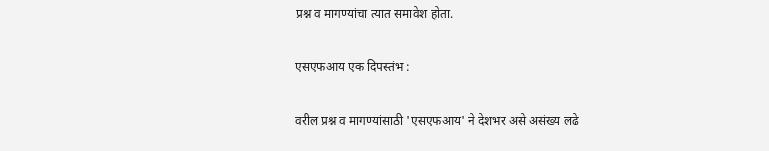प्रश्न व मागण्यांचा त्यात समावेश होता.

एसएफआय एक दिपस्तंभ :

वरील प्रश्न व मागण्यांसाठी 'एसएफआय' ने देशभर असे असंख्य लढे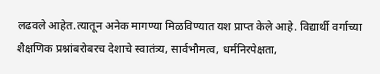लढवले आहेत.त्यातून अनेक मागण्या मिळविण्यात यश प्राप्त केले आहे. विद्यार्थी वर्गाच्या शैक्षणिक प्रश्नांबरोबरच देशाचे स्वातंत्र्य, सार्वभौमत्व, धर्मनिरपेक्षता,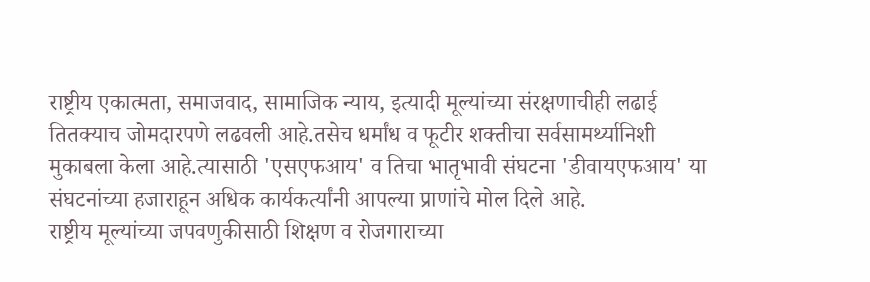राष्ट्रीय एकात्मता, समाजवाद, सामाजिक न्याय, इत्यादी मूल्यांच्या संरक्षणाचीही लढाई तितक्याच जोमदारपणे लढवली आहे.तसेच धर्मांध व फूटीर शक्तीचा सर्वसामर्थ्यानिशी मुकाबला केला आहे.त्यासाठी 'एसएफआय' व तिचा भातृभावी संघटना 'डीवायएफआय' या संघटनांच्या हजाराहून अधिक कार्यकर्त्यांनी आपल्या प्राणांचे मोल दिले आहे.
राष्ट्रीय मूल्यांच्या जपवणुकीसाठी शिक्षण व रोजगाराच्या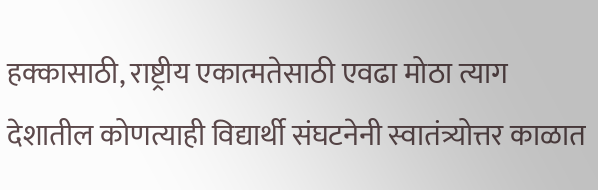हक्कासाठी, राष्ट्रीय एकात्मतेसाठी एवढा मोठा त्याग देशातील कोणत्याही विद्यार्थी संघटनेनी स्वातंत्र्योत्तर काळात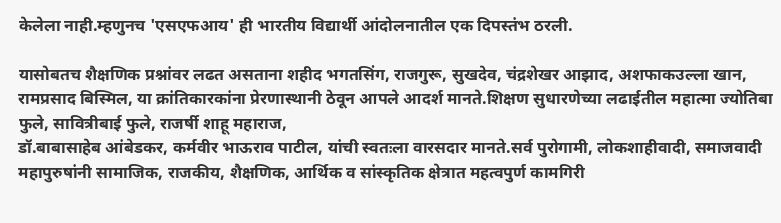केलेला नाही.म्हणुनच 'एसएफआय' ही भारतीय विद्यार्थी आंदोलनातील एक दिपस्तंभ ठरली.

यासोबतच शैक्षणिक प्रश्नांवर लढत असताना शहीद भगतसिंग, राजगुरू, सुखदेव, चंद्रशेखर आझाद, अशफाकउल्ला खान, रामप्रसाद बिस्मिल, या क्रांतिकारकांना प्रेरणास्थानी ठेवून आपले आदर्श मानते.शिक्षण सुधारणेच्या लढाईतील महात्मा ज्योतिबा फुले, सावित्रीबाई फुले, राजर्षी शाहू महाराज,
डॉ.बाबासाहेब आंबेडकर, कर्मवीर भाऊराव पाटील, यांची स्वतःला वारसदार मानते.सर्व पुरोगामी, लोकशाहीवादी, समाजवादी महापुरुषांनी सामाजिक, राजकीय, शैक्षणिक, आर्थिक व सांस्कृतिक क्षेत्रात महत्वपुर्ण कामगिरी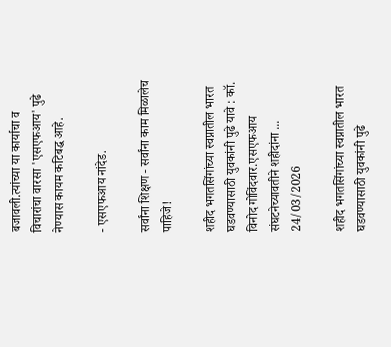बजावली.त्यांच्या या कार्याचा व विचारांचा वारसा 'एसएफआय' पुढे नेण्यास कायम कटिबद्ध आहे.

- एसएफआय नांदेड.

सर्वांना शिक्षण - सर्वांना काम मिळालेच पाहिजे!

शहीद भगतसिंगांच्या स्वप्नातील भारत घडवण्यासाठी युवकांनी पुढे यावे : कॉ. विनोद गोविंदवार.एसएफआय संघटनेच्यावतीने शहीदांना ...
24/03/2026

शहीद भगतसिंगांच्या स्वप्नातील भारत घडवण्यासाठी युवकांनी पुढे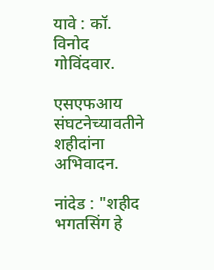यावे : कॉ. विनोद गोविंदवार.

एसएफआय संघटनेच्यावतीने शहीदांना अभिवादन.

नांदेड : "शहीद भगतसिंग हे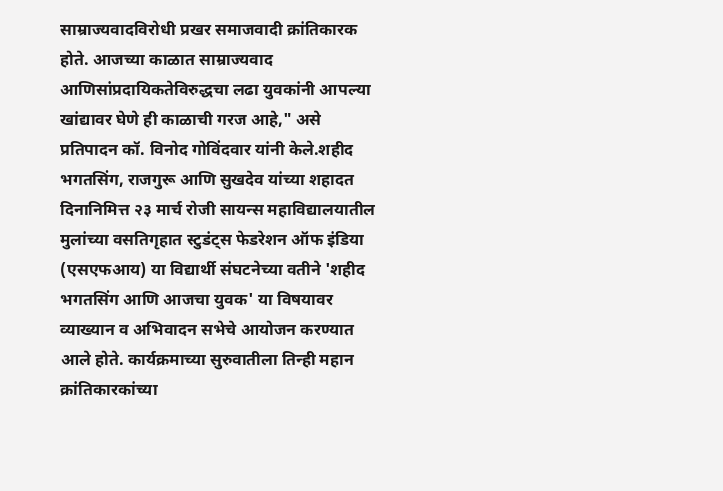साम्राज्यवादविरोधी प्रखर समाजवादी क्रांतिकारक होते. आजच्या काळात साम्राज्यवाद आणिसांप्रदायिकतेविरुद्धचा लढा युवकांनी आपल्या खांद्यावर घेणे ही काळाची गरज आहे," असे प्रतिपादन कॉ. विनोद गोविंदवार यांनी केले.शहीद भगतसिंग, राजगुरू आणि सुखदेव यांच्या शहादत दिनानिमित्त २३ मार्च रोजी सायन्स महाविद्यालयातील मुलांच्या वसतिगृहात स्टुडंट्स फेडरेशन ऑफ इंडिया (एसएफआय) या विद्यार्थी संघटनेच्या वतीने 'शहीद भगतसिंग आणि आजचा युवक' या विषयावर व्याख्यान व अभिवादन सभेचे आयोजन करण्यात आले होते. कार्यक्रमाच्या सुरुवातीला तिन्ही महान क्रांतिकारकांच्या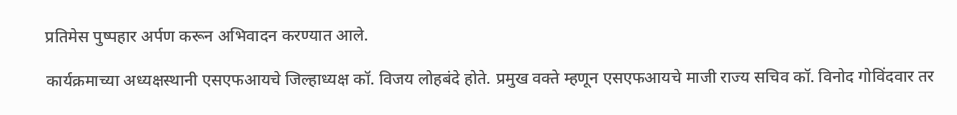प्रतिमेस पुष्पहार अर्पण करून अभिवादन करण्यात आले.

कार्यक्रमाच्या अध्यक्षस्थानी एसएफआयचे जिल्हाध्यक्ष कॉ. विजय लोहबंदे होते. प्रमुख वक्ते म्हणून एसएफआयचे माजी राज्य सचिव कॉ. विनोद गोविंदवार तर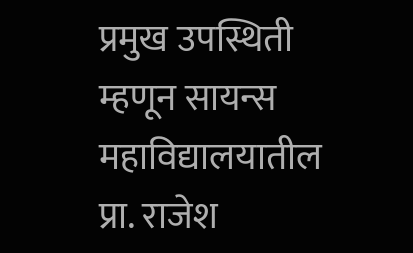प्रमुख उपस्थिती म्हणून सायन्स महाविद्यालयातील प्रा. राजेश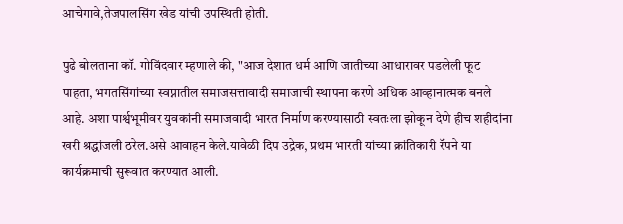आचेगावे,तेजपालसिंग खेड यांची उपस्थिती होती.

पुढे बोलताना कॉ. गोविंदवार म्हणाले की, "आज देशात धर्म आणि जातीच्या आधारावर पडलेली फूट पाहता, भगतसिंगांच्या स्वप्नातील समाजसत्तावादी समाजाची स्थापना करणे अधिक आव्हानात्मक बनले आहे. अशा पार्श्वभूमीवर युवकांनी समाजवादी भारत निर्माण करण्यासाठी स्वतःला झोकून देणे हीच शहीदांना खरी श्रद्धांजली ठरेल.असे आवाहन केले.यावेळी दिप उद्रेक, प्रथम भारती यांच्या क्रांतिकारी रॅपने या कार्यक्रमाची सुरूवात करण्यात आली.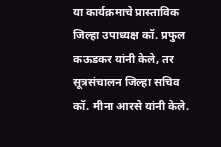या कार्यक्रमाचे प्रास्ताविक जिल्हा उपाध्यक्ष कॉ. प्रफुल कऊडकर यांनी केले, तर सूत्रसंचालन जिल्हा सचिव कॉ. मीना आरसे यांनी केले.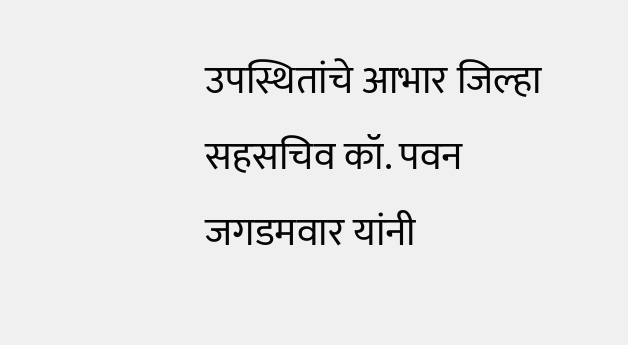उपस्थितांचे आभार जिल्हा सहसचिव कॉ. पवन जगडमवार यांनी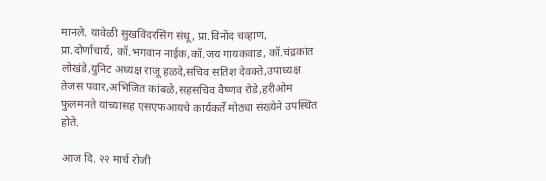मानले. यावेळी सुखविंदरसिंग संधू, प्रा.विनोंद चव्हाण, प्रा.दोर्णाचार्य, कॉ.भगवान नाईक,कॉ.जय गायकवाड, कॉ.चंद्रकांत लोखंडे,युनिट अध्यक्ष राजू हळदे,सचिव सतिश देवक्ते,उपाध्यक्ष तेजस पवार,अभिजित कांबळे,सहसचिव वैष्णव रोडे,हरीओम फुलमनते यांच्यासह एसएफआयचे कार्यकर्ते मोठ्या संख्येने उपस्थित होते.

आज दि. २२ मार्च रोजी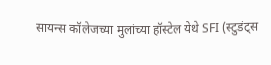सायन्स कॉलेजच्या मुलांच्या हॉस्टेल येथे SFI (स्टुडंट्स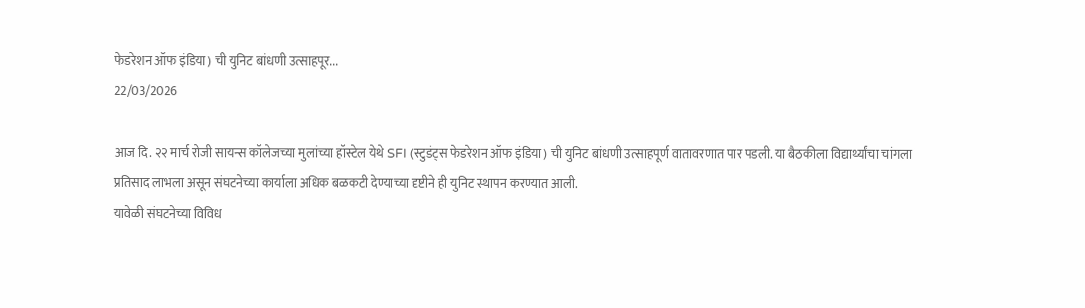फेडरेशन ऑफ इंडिया) ची युनिट बांधणी उत्साहपूर...
22/03/2026

आज दि. २२ मार्च रोजी सायन्स कॉलेजच्या मुलांच्या हॉस्टेल येथे SFI (स्टुडंट्स फेडरेशन ऑफ इंडिया) ची युनिट बांधणी उत्साहपूर्ण वातावरणात पार पडली. या बैठकीला विद्यार्थ्यांचा चांगला प्रतिसाद लाभला असून संघटनेच्या कार्याला अधिक बळकटी देण्याच्या दृष्टीने ही युनिट स्थापन करण्यात आली.
यावेळी संघटनेच्या विविध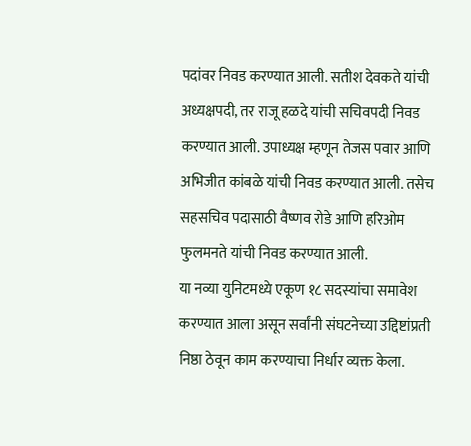पदांवर निवड करण्यात आली. सतीश देवकते यांची अध्यक्षपदी, तर राजू हळदे यांची सचिवपदी निवड करण्यात आली. उपाध्यक्ष म्हणून तेजस पवार आणि अभिजीत कांबळे यांची निवड करण्यात आली. तसेच सहसचिव पदासाठी वैष्णव रोडे आणि हरिओम फुलमनते यांची निवड करण्यात आली.
या नव्या युनिटमध्ये एकूण १८ सदस्यांचा समावेश करण्यात आला असून सर्वांनी संघटनेच्या उद्दिष्टांप्रती निष्ठा ठेवून काम करण्याचा निर्धार व्यक्त केला.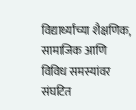विद्यार्थ्यांच्या शैक्षणिक, सामाजिक आणि विविध समस्यांवर संघटित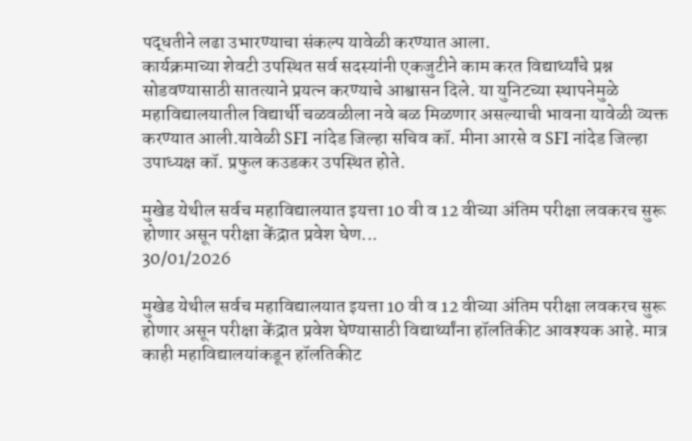पद्धतीने लढा उभारण्याचा संकल्प यावेळी करण्यात आला.
कार्यक्रमाच्या शेवटी उपस्थित सर्व सदस्यांनी एकजुटीने काम करत विद्यार्थ्यांचे प्रश्न सोडवण्यासाठी सातत्याने प्रयत्न करण्याचे आश्वासन दिले. या युनिटच्या स्थापनेमुळे महाविद्यालयातील विद्यार्थी चळवळीला नवे बळ मिळणार असल्याची भावना यावेळी व्यक्त करण्यात आली.यावेळी SFI नांदेड जिल्हा सचिव कॉ. मीना आरसे व SFI नांदेड जिल्हा उपाध्यक्ष कॉ. प्रफुल कउडकर उपस्थित होते.

मुखेड येथील सर्वच महाविद्यालयात इयत्ता 10 वी व 12 वीच्या अंतिम परीक्षा लवकरच सुरू होणार असून परीक्षा केंद्रात प्रवेश घेण...
30/01/2026

मुखेड येथील सर्वच महाविद्यालयात इयत्ता 10 वी व 12 वीच्या अंतिम परीक्षा लवकरच सुरू होणार असून परीक्षा केंद्रात प्रवेश घेण्यासाठी विद्यार्थ्यांना हॉलतिकीट आवश्यक आहे. मात्र काही महाविद्यालयांकडून हॉलतिकीट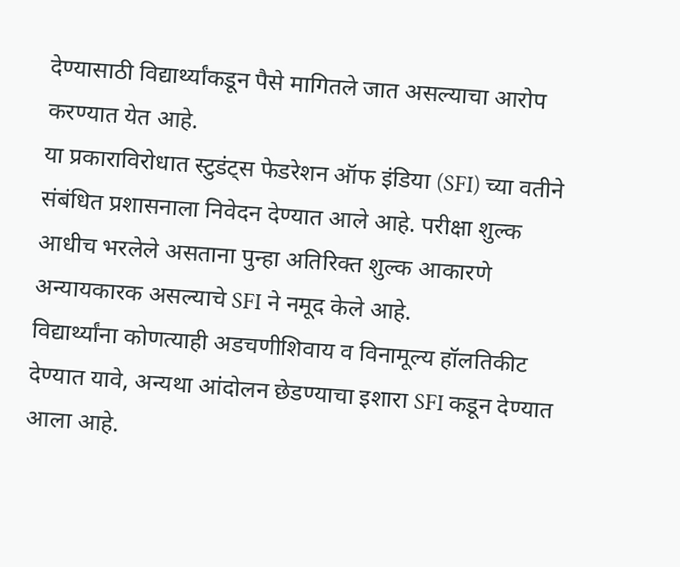देण्यासाठी विद्यार्थ्यांकडून पैसे मागितले जात असल्याचा आरोप करण्यात येत आहे.
या प्रकाराविरोधात स्टुडंट्स फेडरेशन ऑफ इंडिया (SFI) च्या वतीने संबंधित प्रशासनाला निवेदन देण्यात आले आहे. परीक्षा शुल्क आधीच भरलेले असताना पुन्हा अतिरिक्त शुल्क आकारणे अन्यायकारक असल्याचे SFI ने नमूद केले आहे.
विद्यार्थ्यांना कोणत्याही अडचणीशिवाय व विनामूल्य हॉलतिकीट देण्यात यावे, अन्यथा आंदोलन छेडण्याचा इशारा SFI कडून देण्यात आला आहे.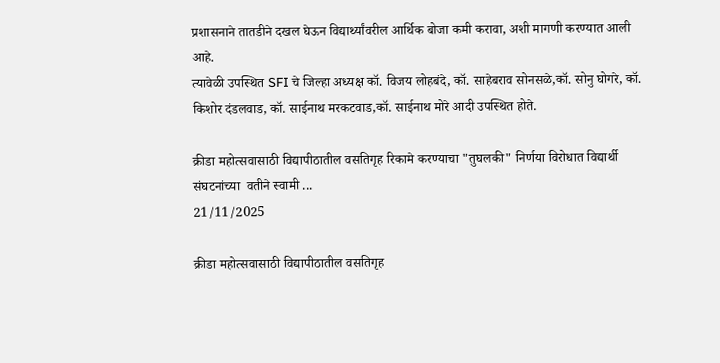प्रशासनाने तातडीने दखल घेऊन विद्यार्थ्यांवरील आर्थिक बोजा कमी करावा, अशी मागणी करण्यात आली आहे.
त्यावेळी उपस्थित SFI चे जिल्हा अध्यक्ष कॉ. विजय लोहबंदे, कॉ. साहेबराव सोनसळे,कॉ. सोनु घोगरे, कॉ. किशोर दंडलवाड, कॉ. साईनाथ मरकटवाड,कॉ. साईनाथ मोरे आदी उपस्थित होते.

क्रीडा महोत्सवासाठी विद्यापीठातील वसतिगृह रिकामे करण्याचा "तुघलकी" निर्णया विरोधात विद्यार्थी संघटनांच्या  वतीने स्वामी ...
21/11/2025

क्रीडा महोत्सवासाठी विद्यापीठातील वसतिगृह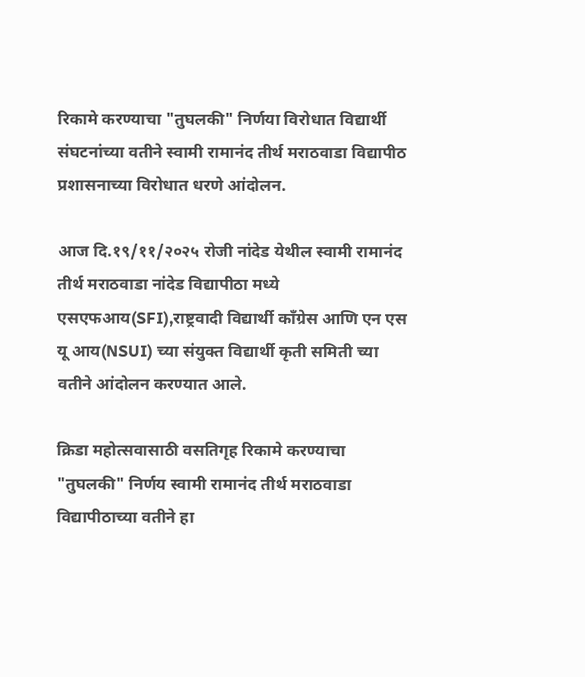रिकामे करण्याचा "तुघलकी" निर्णया विरोधात विद्यार्थी संघटनांच्या वतीने स्वामी रामानंद तीर्थ मराठवाडा विद्यापीठ प्रशासनाच्या विरोधात धरणे आंदोलन.

आज दि.१९/११/२०२५ रोजी नांदेड येथील स्वामी रामानंद तीर्थ मराठवाडा नांदेड विद्यापीठा मध्ये एसएफआय(SFI),राष्ट्रवादी विद्यार्थी काँग्रेस आणि एन एस यू आय(NSUI) च्या संयुक्त विद्यार्थी कृती समिती च्या वतीने आंदोलन करण्यात आले.

क्रिडा महोत्सवासाठी वसतिगृह रिकामे करण्याचा "तुघलकी" निर्णय स्वामी रामानंद तीर्थ मराठवाडा विद्यापीठाच्या वतीने हा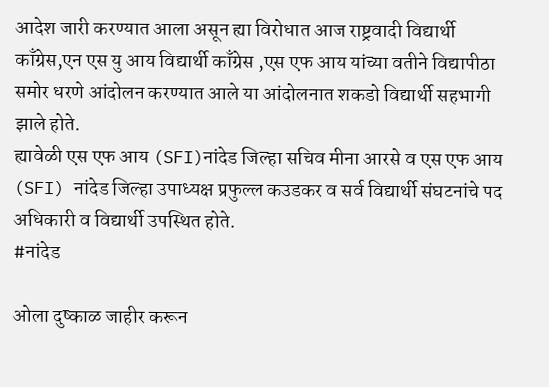आदेश जारी करण्यात आला असून ह्या विरोधात आज राष्ट्रवादी विद्यार्थी काँग्रेस,एन एस यु आय विद्यार्थी काँग्रेस ,एस एफ आय यांच्या वतीने विद्यापीठा समोर धरणे आंदोलन करण्यात आले या आंदोलनात शकडो विद्यार्थी सहभागी झाले होते.
ह्यावेळी एस एफ आय (SFI)नांदेड जिल्हा सचिव मीना आरसे व एस एफ आय (SFI) नांदेड जिल्हा उपाध्यक्ष प्रफुल्ल कउडकर व सर्व विद्यार्थी संघटनांचे पद अधिकारी व विद्यार्थी उपस्थित होते.
#नांदेड

ओला दुष्काळ जाहीर करून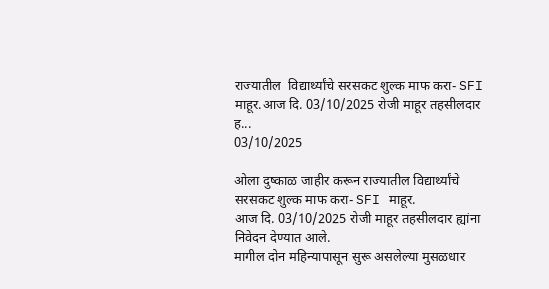राज्यातील  विद्यार्थ्यांचे सरसकट शुल्क माफ करा- SFI माहूर.आज दि. 03/10/2025 रोजी माहूर तहसीलदार ह...
03/10/2025

ओला दुष्काळ जाहीर करून राज्यातील विद्यार्थ्यांचे सरसकट शुल्क माफ करा- SFI माहूर.
आज दि. 03/10/2025 रोजी माहूर तहसीलदार ह्यांना निवेदन देण्यात आले.
मागील दोन महिन्यापासून सुरू असलेल्या मुसळधार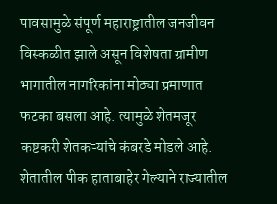पावसामुळे संपूर्ण महाराष्ट्रातील जनजीवन विस्कळीत झाले असून विशेषता ग्रामीण भागातील नागरिकांना मोठ्या प्रमाणात फटका बसला आहे. त्यामुळे शेतमजूर कष्टकरी शेतकऱ्यांचे कंबरडे मोडले आहे. शेतातील पीक हाताबाहेर गेल्याने राज्यातील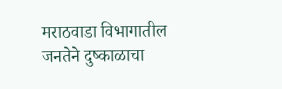मराठवाडा विभागातील जनतेने दुष्काळाचा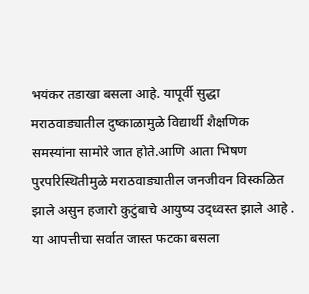भयंकर तडाखा बसला आहे. यापूर्वी सुद्धा मराठवाड्यातील दुष्काळामुळे विद्यार्थी शैक्षणिक समस्यांना सामोरे जात होते.आणि आता भिषण पुरपरिस्थितीमुळे मराठवाड्यातील जनजीवन विस्कळित झाले असुन हजारो कुटुंबाचे आयुष्य उद्ध्वस्त झाले आहे . या आपत्तीचा सर्वात जास्त फटका बसला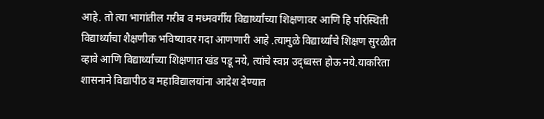आहे. तो त्या भागांतील गरीब व मध्मवर्गीय विद्यार्थ्यांच्या शिक्षणावर आणि हि परिस्थिती विद्यार्थ्यांचा शैक्षणीक भविष्यावर गदा आणणारी आहे .त्यामुळे विद्यार्थ्यांचे शिक्षण सुरळीत व्हावे आणि विद्यार्थ्यांच्या शिक्षणात खंड पडू नये, त्यांचे स्वप्न उद्ध्वस्त होऊ नये.याकरिता शासनाने विद्यापीठ व महाविद्यालयांना आदेश देण्यात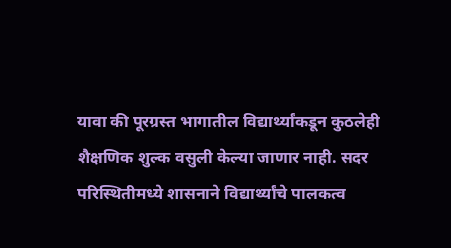यावा की पूरग्रस्त भागातील विद्यार्थ्यांकडून कुठलेही शैक्षणिक शुल्क वसुली केल्या जाणार नाही. सदर परिस्थितीमध्ये शासनाने विद्यार्थ्यांचे पालकत्व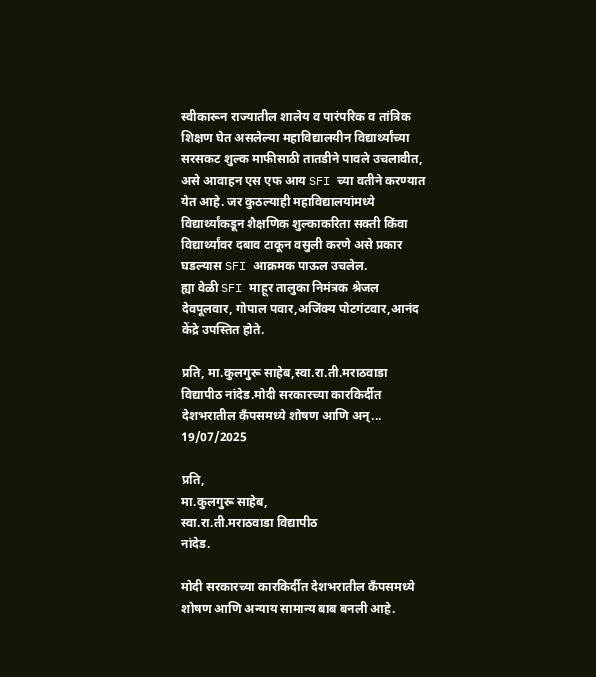स्वीकारून राज्यातील शालेय व पारंपरिक व तांत्रिक शिक्षण घेत असलेल्या महाविद्यालयीन विद्यार्थ्यांच्या सरसकट शुल्क माफीसाठी तातडीने पावले उचलावीत, असे आवाहन एस एफ आय SFI च्या वतीने करण्यात येत आहे. जर कुठल्याही महाविद्यालयांमध्ये विद्यार्थ्यांकडून शैक्षणिक शुल्काकरिता सक्ती किंवा विद्यार्थ्यांवर दबाव टाकून वसुली करणे असे प्रकार घडल्यास SFI आक्रमक पाऊल उचलेल.
ह्या वेळी SFI माहूर तालुका निमंत्रक श्रेजल देवपूलवार, गोपाल पवार,अजिंक्य पोटगंटवार,आनंद केंद्रे उपस्तित होते.

प्रति, मा.कुलगुरू साहेब,स्वा.रा.ती.मराठवाडा विद्यापीठ नांदेड.मोदी सरकारच्या कारकिर्दीत देशभरातील कॅंपसमध्ये शोषण आणि अन्...
19/07/2025

प्रति,
मा.कुलगुरू साहेब,
स्वा.रा.ती.मराठवाडा विद्यापीठ
नांदेड.

मोदी सरकारच्या कारकिर्दीत देशभरातील कॅंपसमध्ये शोषण आणि अन्याय सामान्य बाब बनली आहे.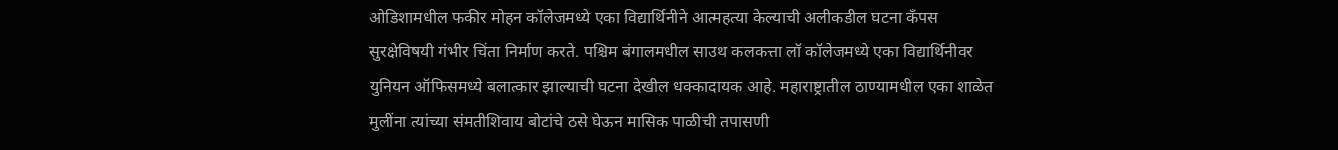ओडिशामधील फकीर मोहन कॉलेजमध्ये एका विद्यार्थिनीने आत्महत्या केल्याची अलीकडील घटना कॅंपस सुरक्षेविषयी गंभीर चिंता निर्माण करते. पश्चिम बंगालमधील साउथ कलकत्ता लॉ कॉलेजमध्ये एका विद्यार्थिनीवर युनियन ऑफिसमध्ये बलात्कार झाल्याची घटना देखील धक्कादायक आहे. महाराष्ट्रातील ठाण्यामधील एका शाळेत मुलींना त्यांच्या संमतीशिवाय बोटांचे ठसे घेऊन मासिक पाळीची तपासणी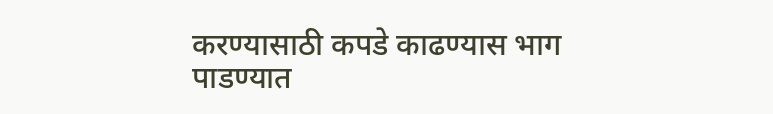करण्यासाठी कपडे काढण्यास भाग पाडण्यात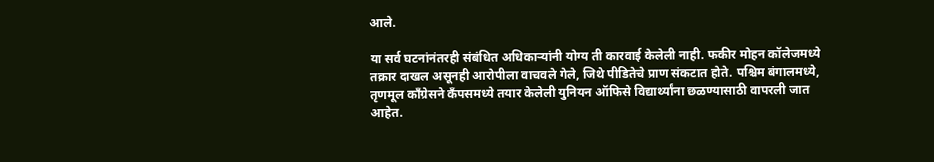आले.

या सर्व घटनांनंतरही संबंधित अधिकाऱ्यांनी योग्य ती कारवाई केलेली नाही. फकीर मोहन कॉलेजमध्ये तक्रार दाखल असूनही आरोपीला वाचवले गेले, जिथे पीडितेचे प्राण संकटात होते. पश्चिम बंगालमध्ये, तृणमूल काँग्रेसने कॅंपसमध्ये तयार केलेली युनियन ऑफिसे विद्यार्थ्यांना छळण्यासाठी वापरली जात आहेत.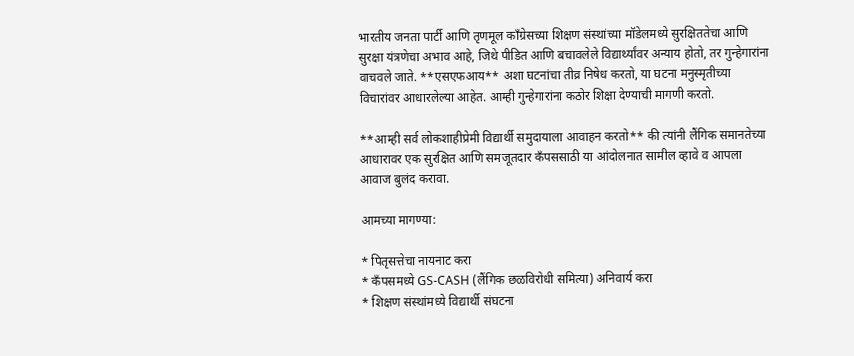भारतीय जनता पार्टी आणि तृणमूल काँग्रेसच्या शिक्षण संस्थांच्या मॉडेलमध्ये सुरक्षिततेचा आणि सुरक्षा यंत्रणेचा अभाव आहे, जिथे पीडित आणि बचावलेले विद्यार्थ्यांवर अन्याय होतो, तर गुन्हेगारांना वाचवले जाते. **एसएफआय** अशा घटनांचा तीव्र निषेध करतो, या घटना मनुस्मृतीच्या विचारांवर आधारलेल्या आहेत. आम्ही गुन्हेगारांना कठोर शिक्षा देण्याची मागणी करतो.

**आम्ही सर्व लोकशाहीप्रेमी विद्यार्थी समुदायाला आवाहन करतो** की त्यांनी लैंगिक समानतेच्या आधारावर एक सुरक्षित आणि समजूतदार कॅंपससाठी या आंदोलनात सामील व्हावे व आपला आवाज बुलंद करावा.

आमच्या मागण्या:

* पितृसत्तेचा नायनाट करा
* कॅंपसमध्ये GS-CASH (लैंगिक छळविरोधी समित्या) अनिवार्य करा
* शिक्षण संस्थांमध्ये विद्यार्थी संघटना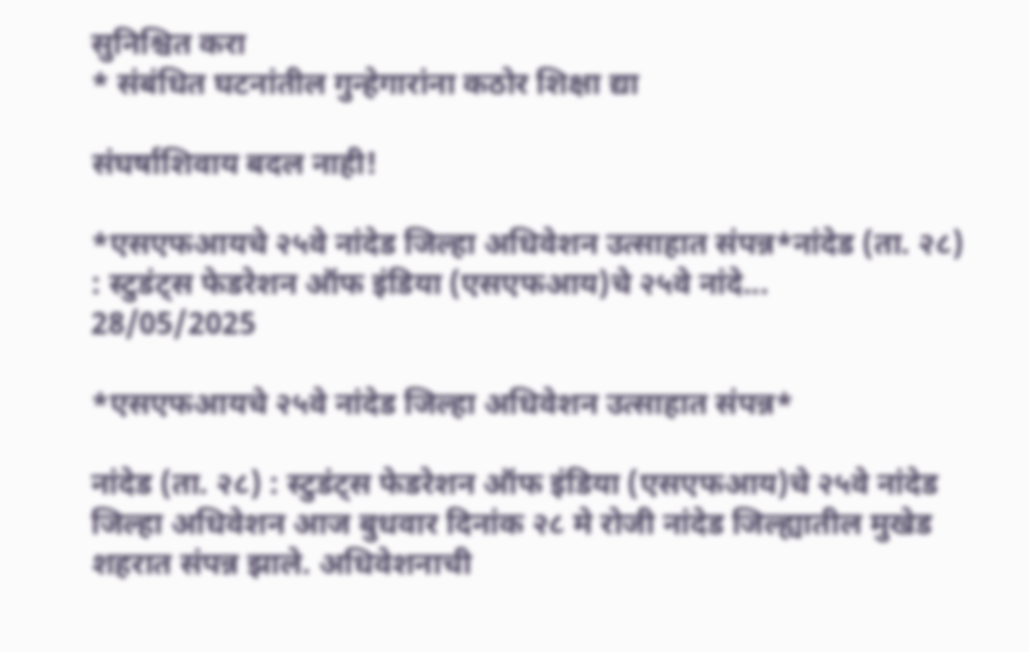सुनिश्चित करा
* संबंधित घटनांतील गुन्हेगारांना कठोर शिक्षा द्या

संघर्षाशिवाय बदल नाही!

*एसएफआयचे २५वे नांदेड जिल्हा अधिवेशन उत्साहात संपन्न*नांदेड (ता. २८) : स्टुडंट्स फेडरेशन ऑफ इंडिया (एसएफआय)चे २५वे नांदे...
28/05/2025

*एसएफआयचे २५वे नांदेड जिल्हा अधिवेशन उत्साहात संपन्न*

नांदेड (ता. २८) : स्टुडंट्स फेडरेशन ऑफ इंडिया (एसएफआय)चे २५वे नांदेड जिल्हा अधिवेशन आज बुधवार दिनांक २८ मे रोजी नांदेड जिल्ह्यातील मुखेड शहरात संपन्न झाले. अधिवेशनाची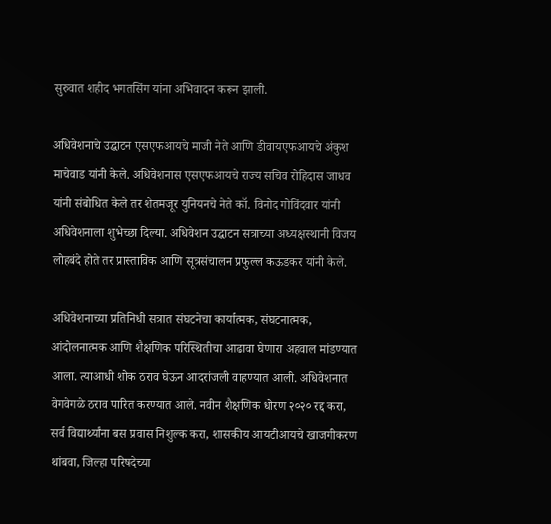सुरुवात शहीद भगतसिंग यांना अभिवादन करून झाली.

अधिवेशनाचे उद्घाटन एसएफआयचे माजी नेते आणि डीवायएफआयचे अंकुश माचेवाड यांनी केले. अधिवेशनास एसएफआयचे राज्य सचिव रोहिदास जाधव यांनी संबोधित केले तर शेतमजूर युनियनचे नेते कॉ. विनोद गोविंदवार यांनी अधिवेशनाला शुभेच्छा दिल्या. अधिवेशन उद्घाटन सत्राच्या अध्यक्षस्थानी विजय लोहबंदे होते तर प्रास्ताविक आणि सूत्रसंचालन प्रफुल्ल कऊडकर यांनी केले.

अधिवेशनाच्या प्रतिनिधी सत्रात संघटनेचा कार्यात्मक, संघटनात्मक, आंदोलनात्मक आणि शैक्षणिक परिस्थितीचा आढावा घेणारा अहवाल मांडण्यात आला. त्याआधी शोक ठराव घेऊन आदरांजली वाहण्यात आली. अधिवेशनात वेगवेगळे ठराव पारित करण्यात आले. नवीन शैक्षणिक धोरण २०२० रद्द करा, सर्व विद्यार्थ्यांना बस प्रवास निशुल्क करा, शासकीय आयटीआयचे खाजगीकरण थांबवा, जिल्हा परिषदेच्या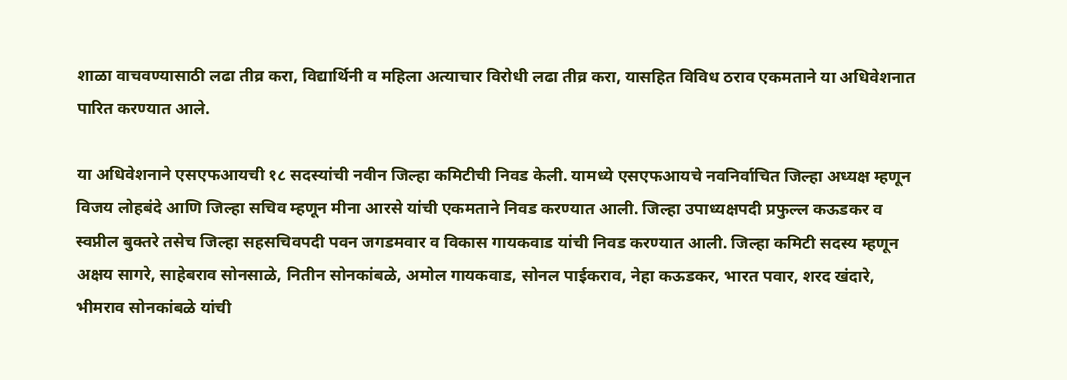शाळा वाचवण्यासाठी लढा तीव्र करा, विद्यार्थिनी व महिला अत्याचार विरोधी लढा तीव्र करा, यासहित विविध ठराव एकमताने या अधिवेशनात पारित करण्यात आले.

या अधिवेशनाने एसएफआयची १८ सदस्यांची नवीन जिल्हा कमिटीची निवड केली. यामध्ये एसएफआयचे नवनिर्वाचित जिल्हा अध्यक्ष म्हणून विजय लोहबंदे आणि जिल्हा सचिव म्हणून मीना आरसे यांची एकमताने निवड करण्यात आली. जिल्हा उपाध्यक्षपदी प्रफुल्ल कऊडकर व स्वप्नील बुक्तरे तसेच जिल्हा सहसचिवपदी पवन जगडमवार व विकास गायकवाड यांची निवड करण्यात आली. जिल्हा कमिटी सदस्य म्हणून अक्षय सागरे, साहेबराव सोनसाळे, नितीन सोनकांबळे, अमोल गायकवाड, सोनल पाईकराव, नेहा कऊडकर, भारत पवार, शरद खंदारे, भीमराव सोनकांबळे यांची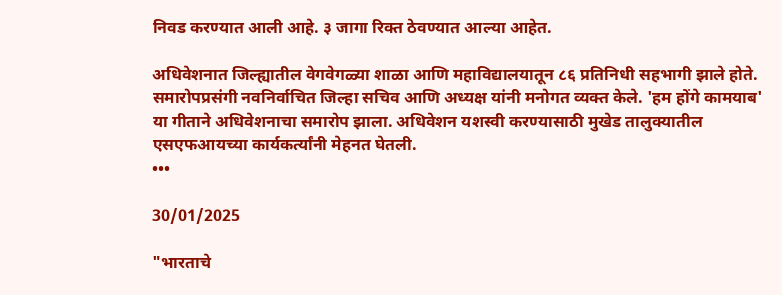निवड करण्यात आली आहे. ३ जागा रिक्त ठेवण्यात आल्या आहेत.

अधिवेशनात जिल्ह्यातील वेगवेगळ्या शाळा आणि महाविद्यालयातून ८६ प्रतिनिधी सहभागी झाले होते. समारोपप्रसंगी नवनिर्वाचित जिल्हा सचिव आणि अध्यक्ष यांनी मनोगत व्यक्त केले. 'हम होंगे कामयाब' या गीताने अधिवेशनाचा समारोप झाला. अधिवेशन यशस्वी करण्यासाठी मुखेड तालुक्यातील एसएफआयच्या कार्यकर्त्यांनी मेहनत घेतली.
•••

30/01/2025

"भारताचे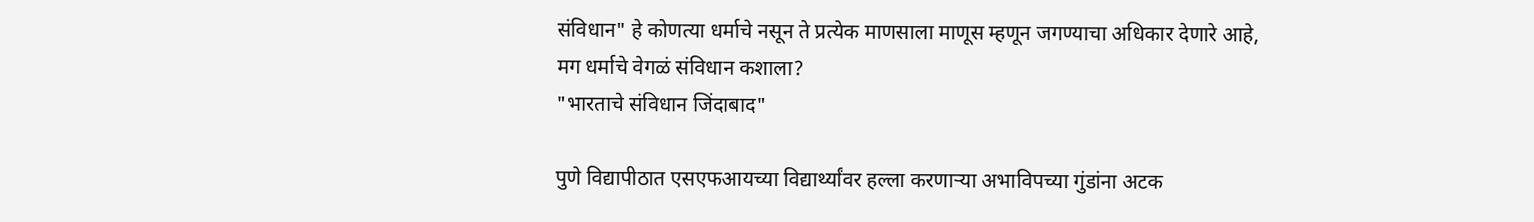संविधान" हे कोणत्या धर्माचे नसून ते प्रत्येक माणसाला माणूस म्हणून जगण्याचा अधिकार देणारे आहे,
मग धर्माचे वेगळं संविधान कशाला?
"भारताचे संविधान जिंदाबाद"

पुणे विद्यापीठात एसएफआयच्या विद्यार्थ्यांवर हल्ला करणार्‍या अभाविपच्या गुंडांना अटक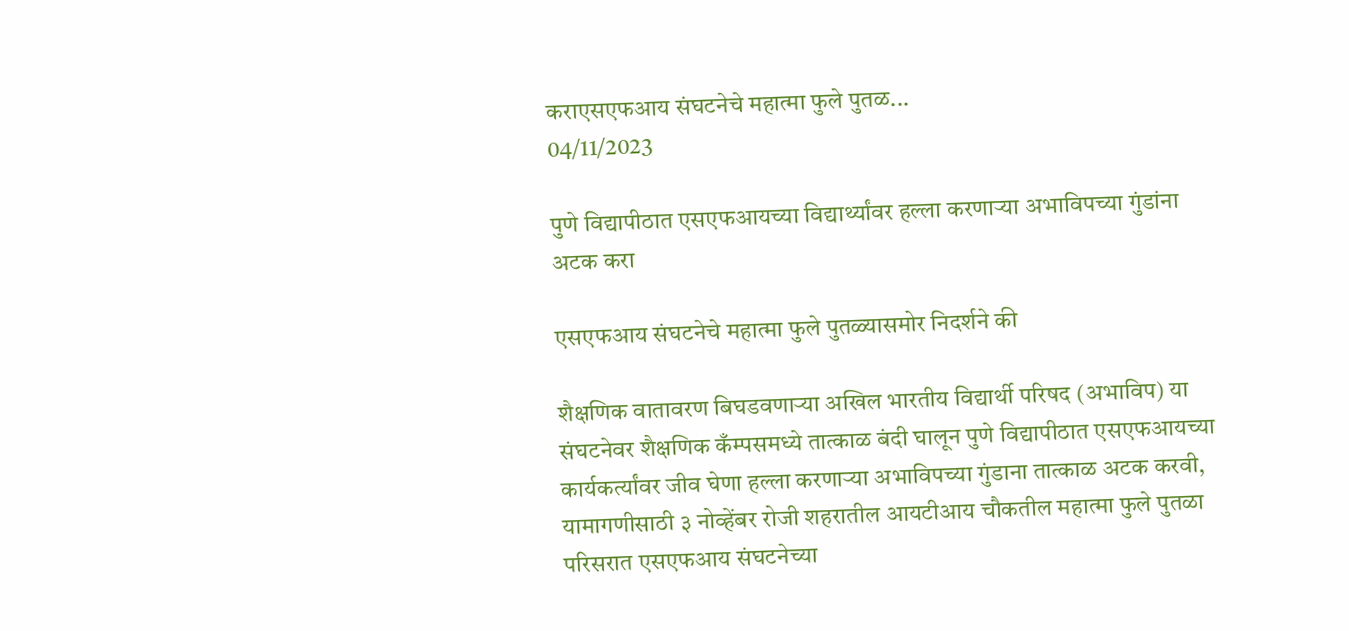कराएसएफआय संघटनेचे महात्मा फुले पुतळ...
04/11/2023

पुणे विद्यापीठात एसएफआयच्या विद्यार्थ्यांवर हल्ला करणार्‍या अभाविपच्या गुंडांना अटक करा

एसएफआय संघटनेचे महात्मा फुले पुतळ्यासमोर निदर्शने की

शैक्षणिक वातावरण बिघडवणार्‍या अखिल भारतीय विद्यार्थी परिषद (अभाविप) या संघटनेवर शैक्षणिक कँम्पसमध्ये तात्काळ बंदी घालून पुणे विद्यापीठात एसएफआयच्या कार्यकर्त्यांवर जीव घेणा हल्ला करणार्‍या अभाविपच्या गुंडाना तात्काळ अटक करवी, यामागणीसाठी ३ नोव्हेंबर रोजी शहरातील आयटीआय चौकतील महात्मा फुले पुतळा परिसरात एसएफआय संघटनेच्या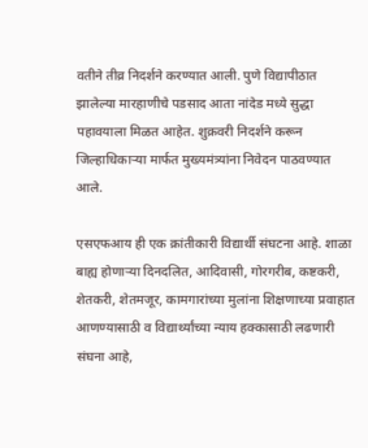वतीने तीव्र निदर्शने करण्यात आली. पुणे विद्यापीठात झालेल्या मारहाणीचे पडसाद आता नांदेड मध्ये सुद्धा पहावयाला मिळत आहेत. शुक्रवरी निदर्शने करून जिल्हाधिकार्‍या मार्फत मुख्यमंत्र्यांना निवेदन पाठवण्यात आले.

एसएफआय ही एक क्रांतीकारी विद्यार्थी संघटना आहे. शाळा बाह्य होणार्‍या दिनदलित, आदिवासी, गोरगरीब, कष्टकरी, शेतकरी, शेतमजूर, कामगारांच्या मुलांना शिक्षणाच्या प्रवाहात आणण्यासाठी व विद्यार्थ्यांच्या न्याय हक्कासाठी लढणारी संघना आहे,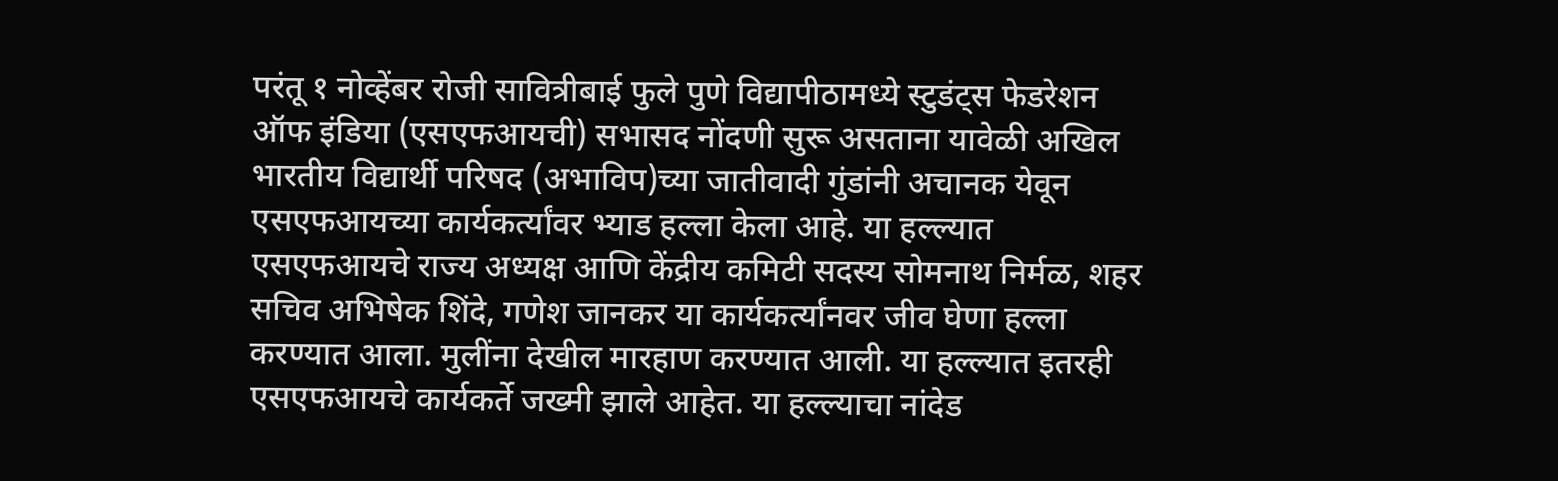परंतू १ नोव्हेंबर रोजी सावित्रीबाई फुले पुणे विद्यापीठामध्ये स्टुडंट्स फेडरेशन ऑफ इंडिया (एसएफआयची) सभासद नोंदणी सुरू असताना यावेळी अखिल भारतीय विद्यार्थी परिषद (अभाविप)च्या जातीवादी गुंडांनी अचानक येवून एसएफआयच्या कार्यकर्त्यांवर भ्याड हल्ला केला आहे. या हल्ल्यात एसएफआयचे राज्य अध्यक्ष आणि केंद्रीय कमिटी सदस्य सोमनाथ निर्मळ, शहर सचिव अभिषेक शिंदे, गणेश जानकर या कार्यकर्त्यांनवर जीव घेणा हल्ला करण्यात आला. मुलींना देखील मारहाण करण्यात आली. या हल्ल्यात इतरही एसएफआयचे कार्यकर्ते जख्मी झाले आहेत. या हल्ल्याचा नांदेड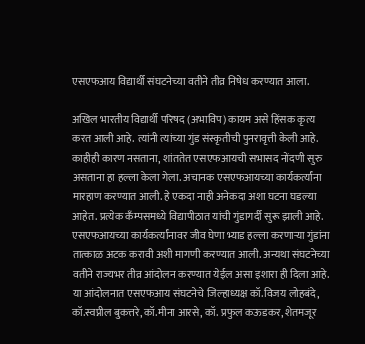एसएफआय विद्यार्थी संघटनेच्या वतीने तीव्र निषेध करण्यात आला.

अखिल भारतीय विद्यार्थी परिषद (अभाविप) कायम असे हिंसक कृत्य करत आली आहे. त्यांनी त्यांच्या गुंड संस्कृतीची पुनरावृत्ती केली आहे. काहीही कारण नसताना, शांततेत एसएफआयची सभासद नोंदणी सुरु असताना हा हल्ला केला गेला. अचानक एसएफआयच्या कार्यकर्त्यांना मारहाण करण्यात आली. हे एकदा नाही अनेकदा अशा घटना घडल्या आहेत. प्रत्येक कँम्पसमध्ये विद्यापीठात यांची गुंडागर्दी सुरू झाली आहे. एसएफआयच्या कार्यकर्त्यांनावर जीव घेणा भ्याड हल्ला करणार्‍या गुंडांना तात्काळ अटक करावी अशी मागणी करण्यात आली. अन्यथा संघटनेच्या वतीने राज्यभर तीव्र आंदोलन करण्यात येईल असा इशारा ही दिला आहे. या आंदोलनात एसएफआय संघटनेचे जिल्हाध्यक्ष कॉ.विजय लोहबंदे, कॉ.स्वप्नील बुकत्तरे, कॉ.मीना आरसे, कॉ. प्रफुल कऊडकर, शेतमजूर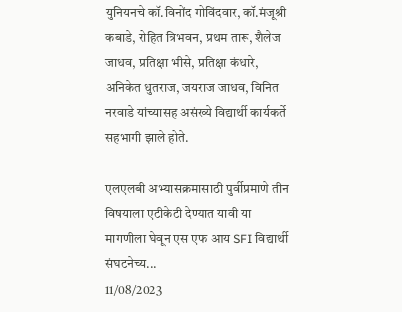युनियनचे कॉ.विनोंद गोविंदवार, कॉ.मंजूश्री कबाडे, रोहित त्रिभवन, प्रथम तारू, शैलेज जाधव, प्रतिक्षा भीसे, प्रतिक्षा कंधारे, अनिकेत धुतराज, जयराज जाधव, विनित नरवाडे यांच्यासह असंख्ये विद्यार्थी कार्यकर्ते सहभागी झाले होते.

एलएलबी अभ्यासक्रमासाठी पुर्वीप्रमाणे तीन विषयाला एटीकेटी देण्यात यावी या मागणीला घेवून एस एफ आय SFI विद्यार्थी संघटनेच्य...
11/08/2023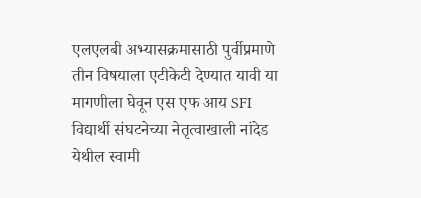एलएलबी अभ्यासक्रमासाठी पुर्वीप्रमाणे तीन विषयाला एटीकेटी देण्यात यावी या मागणीला घेवून एस एफ आय SFI विद्यार्थी संघटनेच्या नेतृत्वाखाली नांदेड येथील स्वामी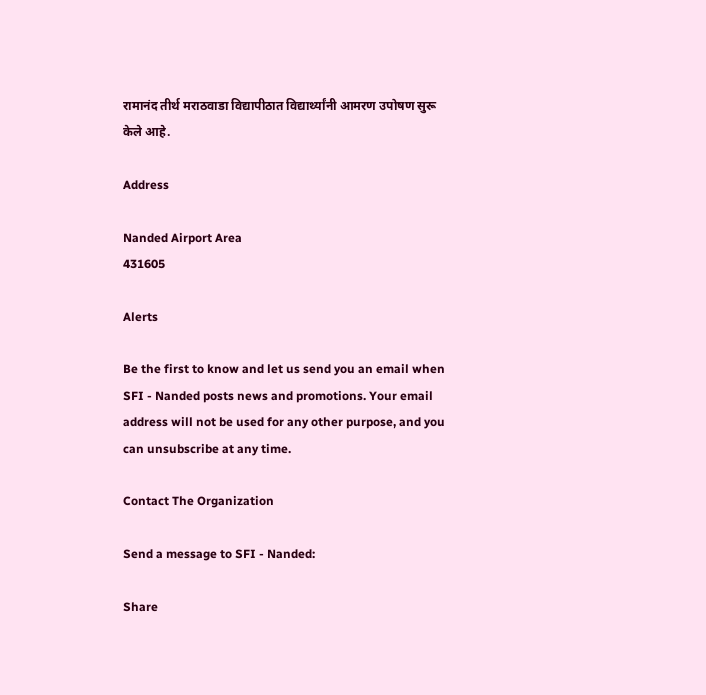रामानंद तीर्थ मराठवाडा विद्यापीठात विद्यार्थ्यांनी आमरण उपोषण सुरू केले आहे.

Address

Nanded Airport Area
431605

Alerts

Be the first to know and let us send you an email when SFI - Nanded posts news and promotions. Your email address will not be used for any other purpose, and you can unsubscribe at any time.

Contact The Organization

Send a message to SFI - Nanded:

Share